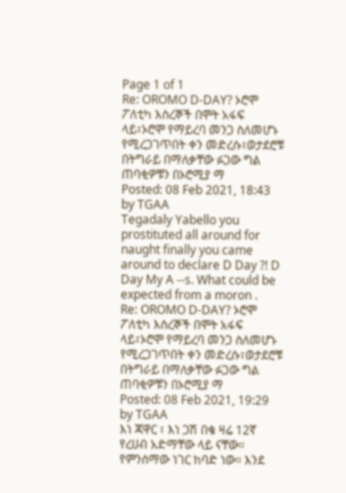Page 1 of 1
Re: OROMO D-DAY? ኦሮሞ ፖለቲካ እስረኞች በሞት አፋፍ ላይ፣ኦሮሞ የማይረባ መንጋ ስለመሆኑ የሚረጋገጥበት ቀን መድረሱ፣ወታደሮቹ በትግራይ በማለቃቸው ፉጋው ግል ጠባቂዎቹን በኦሮሚያ ማ
Posted: 08 Feb 2021, 18:43
by TGAA
Tegadaly Yabello you prostituted all around for naught finally you came around to declare D Day ?! D Day My A --s. What could be expected from a moron .
Re: OROMO D-DAY? ኦሮሞ ፖለቲካ እስረኞች በሞት አፋፍ ላይ፣ኦሮሞ የማይረባ መንጋ ስለመሆኑ የሚረጋገጥበት ቀን መድረሱ፣ወታደሮቹ በትግራይ በማለቃቸው ፉጋው ግል ጠባቂዎቹን በኦሮሚያ ማ
Posted: 08 Feb 2021, 19:29
by TGAA
እነ ጃዋር ፣ እነ ጋሽ በቄ ዛሬ 12ኛ የረሀብ አድማቸው ላይ ናቸው። የምንሰማው ነገር ከባድ ነው። እንደ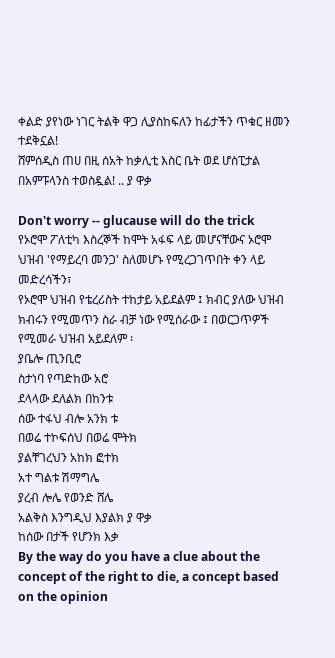ቀልድ ያየነው ነገር ትልቅ ዋጋ ሊያስከፍለን ከፊታችን ጥቁር ዘመን ተደቅኗል!
ሸምሰዲስ ጠሀ በዚ ሰአት ከቃሊቲ እስር ቤት ወደ ሆስፒታል በአምፑላንስ ተወስዷል! .. ያ ዋቃ

Don't worry -- glucause will do the trick
የኦሮሞ ፖለቲካ እስረኞች ከሞት አፋፍ ላይ መሆናቸውና ኦሮሞ ህዝብ 'የማይረባ መንጋ' ስለመሆኑ የሚረጋገጥበት ቀን ላይ መድረሳችን፣
የኦሮሞ ህዝብ የቴረሪስት ተከታይ አይደልም ፤ ክብር ያለው ህዝብ ክብሩን የሚመጥን ስራ ብቻ ነው የሚሰራው ፤ በወርጋጥዎች የሚመራ ህዝብ አይደለም ፡
ያቤሎ ጢንቢሮ
ስታነባ የጣድከው አሮ
ደላላው ደለልክ በከንቱ
ሰው ተፋህ ብሎ አንክ ቱ
በወሬ ተኮፍሰህ በወሬ ሞትክ
ያልቸገረህን አከክ ፎተክ
አተ ግልቱ ሽማግሌ
ያረብ ሎሌ የወንድ ሸሌ
አልቅስ እንግዲህ እያልክ ያ ዋቃ
ከሰው በታች የሆንክ እቃ
By the way do you have a clue about the concept of the right to die, a concept based on the opinion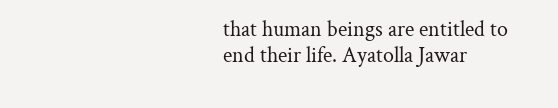that human beings are entitled to end their life. Ayatolla Jawar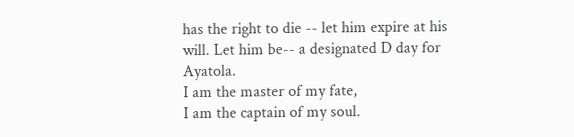has the right to die -- let him expire at his will. Let him be-- a designated D day for Ayatola.
I am the master of my fate,
I am the captain of my soul.